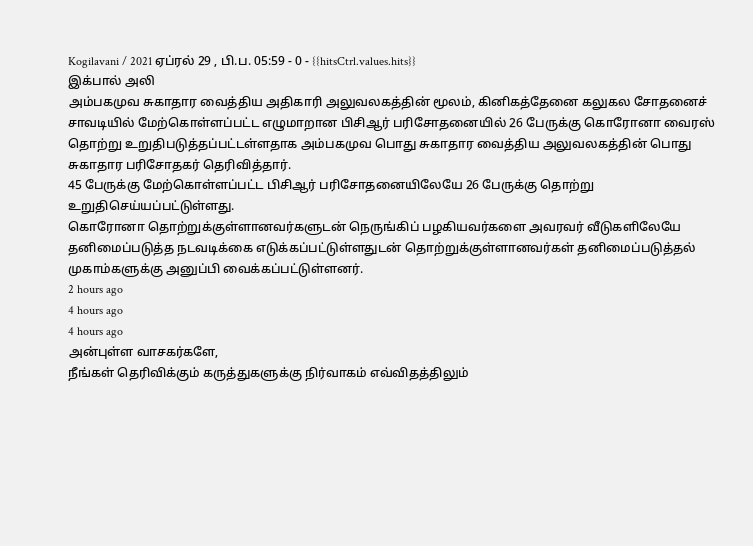Kogilavani / 2021 ஏப்ரல் 29 , பி.ப. 05:59 - 0 - {{hitsCtrl.values.hits}}
இக்பால் அலி
அம்பகமுவ சுகாதார வைத்திய அதிகாரி அலுவலகத்தின் மூலம், கினிகத்தேனை கலுகல சோதனைச் சாவடியில் மேற்கொள்ளப்பட்ட எழுமாறான பிசிஆர் பரிசோதனையில் 26 பேருக்கு கொரோனா வைரஸ் தொற்று உறுதிபடுத்தப்பட்டள்ளதாக அம்பகமுவ பொது சுகாதார வைத்திய அலுவலகத்தின் பொது சுகாதார பரிசோதகர் தெரிவித்தார்.
45 பேருக்கு மேற்கொள்ளப்பட்ட பிசிஆர் பரிசோதனையிலேயே 26 பேருக்கு தொற்று உறுதிசெய்யப்பட்டுள்ளது.
கொரோனா தொற்றுக்குள்ளானவர்களுடன் நெருங்கிப் பழகியவர்களை அவரவர் வீடுகளிலேயே தனிமைப்படுத்த நடவடிக்கை எடுக்கப்பட்டுள்ளதுடன் தொற்றுக்குள்ளானவர்கள் தனிமைப்படுத்தல் முகாம்களுக்கு அனுப்பி வைக்கப்பட்டுள்ளனர்.
2 hours ago
4 hours ago
4 hours ago
அன்புள்ள வாசகர்களே,
நீங்கள் தெரிவிக்கும் கருத்துகளுக்கு நிர்வாகம் எவ்விதத்திலும்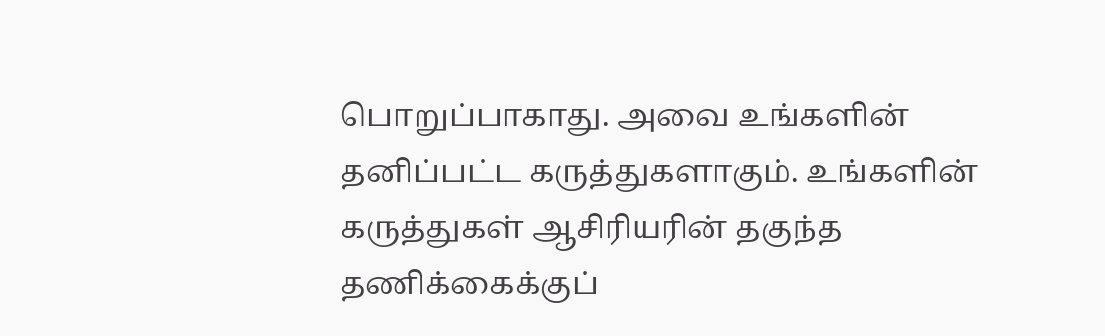பொறுப்பாகாது. அவை உங்களின் தனிப்பட்ட கருத்துகளாகும். உங்களின் கருத்துகள் ஆசிரியரின் தகுந்த தணிக்கைக்குப்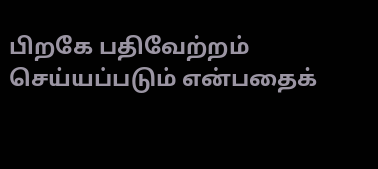பிறகே பதிவேற்றம் செய்யப்படும் என்பதைக்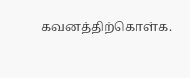கவனத்திற்கொள்க.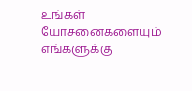உங்கள் யோசனைகளையும் எங்களுக்கு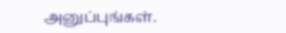அனுப்புங்கள்.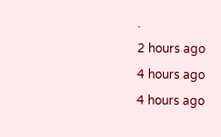.
2 hours ago
4 hours ago
4 hours ago